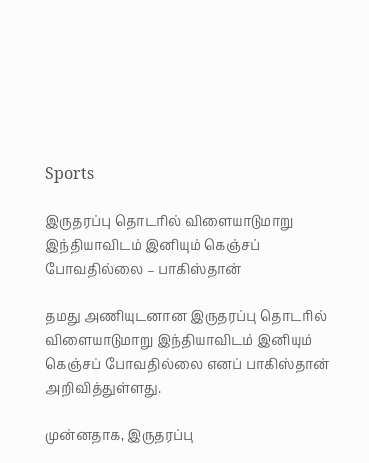Sports

இருதரப்பு தொடரில் விளையாடுமாறு இந்தியாவிடம் இனியும் கெஞ்சப் போவதில்லை – பாகிஸ்தான்

தமது அணியுடனான இருதரப்பு தொடரில் விளையாடுமாறு இந்தியாவிடம் இனியும் கெஞ்சப் போவதில்லை எனப் பாகிஸ்தான் அறிவித்துள்ளது.

முன்னதாக, இருதரப்பு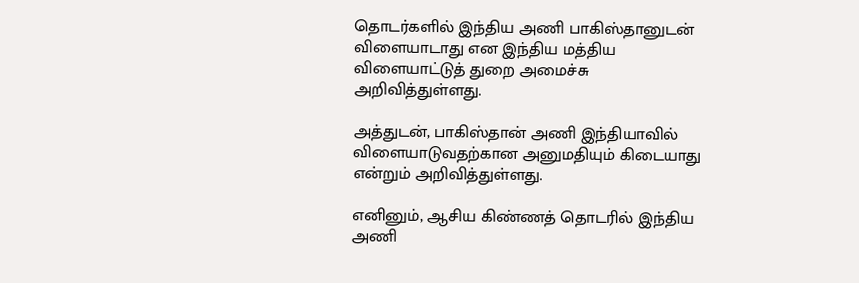தொடர்களில் இந்திய அணி பாகிஸ்தானுடன் விளையாடாது என இந்திய மத்திய விளையாட்டுத் துறை அமைச்சு அறிவித்துள்ளது.

அத்துடன், பாகிஸ்தான் அணி இந்தியாவில் விளையாடுவதற்கான அனுமதியும் கிடையாது என்றும் அறிவித்துள்ளது.

எனினும், ஆசிய கிண்ணத் தொடரில் இந்திய அணி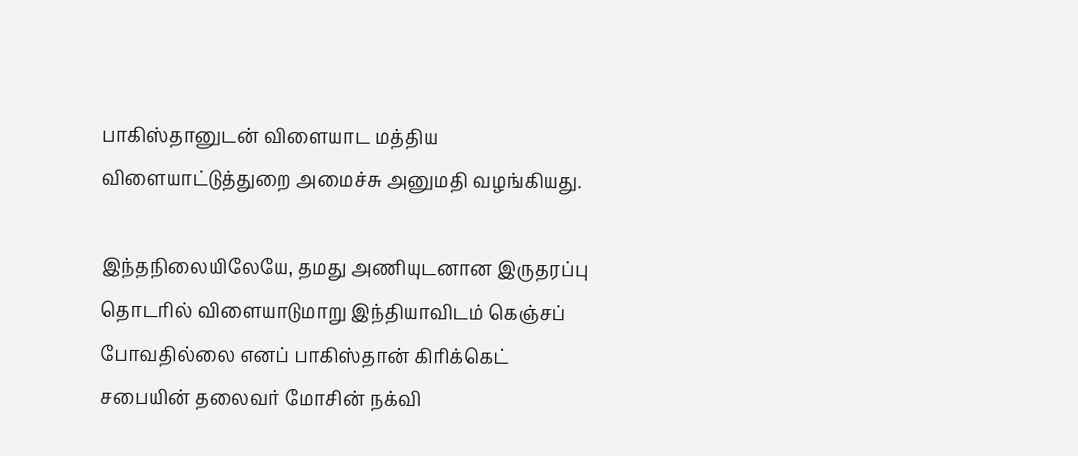பாகிஸ்தானுடன் விளையாட மத்திய விளையாட்டுத்துறை அமைச்சு அனுமதி வழங்கியது.

இந்தநிலையிலேயே, தமது அணியுடனான இருதரப்பு தொடரில் விளையாடுமாறு இந்தியாவிடம் கெஞ்சப் போவதில்லை எனப் பாகிஸ்தான் கிரிக்கெட் சபையின் தலைவர் மோசின் நக்வி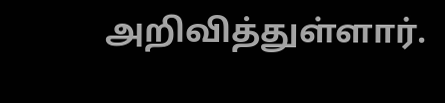அறிவித்துள்ளார்.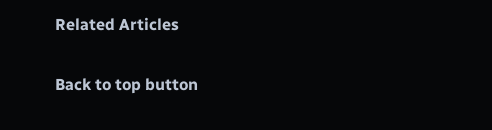Related Articles

Back to top button